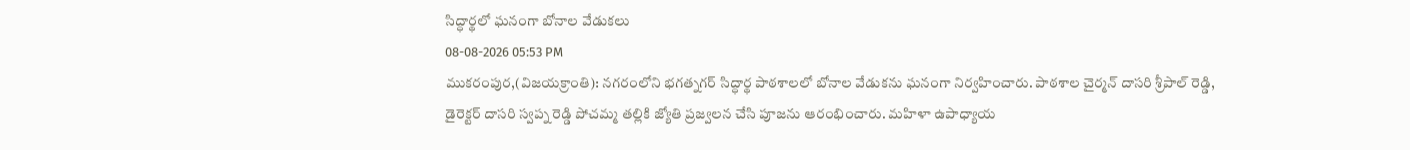సిద్ధార్థలో ఘనంగా బోనాల వేడుకలు
08-08-2026 05:53 PM
ముకరంపుర,(విజయక్రాంతి): నగరంలోని భగత్నగర్ సిద్ధార్థ పాఠశాలలో బోనాల వేడుకను ఘనంగా నిర్వహించారు. పాఠశాల చైర్మన్ దాసరి శ్రీపాల్ రెడ్డి, డైరెక్టర్ దాసరి స్వప్న రెడ్డి పోచమ్మ తల్లికి జ్యోతి ప్రజ్వలన చేసి పూజను ఆరంభించారు. మహిళా ఉపాధ్యాయ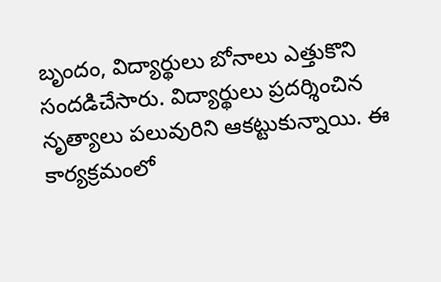బృందం, విద్యార్థులు బోనాలు ఎత్తుకొని సందడిచేసారు. విద్యార్థులు ప్రదర్శించిన నృత్యాలు పలువురిని ఆకట్టుకున్నాయి. ఈ కార్యక్రమంలో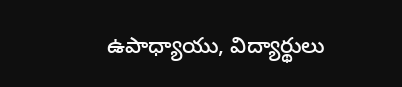ఉపాధ్యాయు, విద్యార్థులు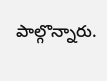పాల్గొన్నారు.